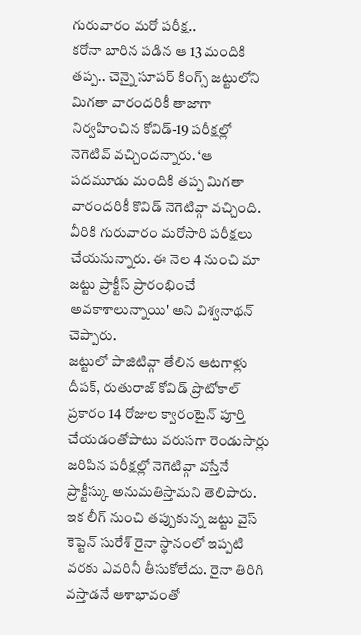గురువారం మరో పరీక్ష..
కరోనా బారిన పడిన ఆ 13 మందికి తప్ప.. చెన్నై సూపర్ కింగ్స్ జట్టులోని మిగతా వారందరికీ తాజాగా నిర్వహించిన కోవిడ్-19 పరీక్షల్లో నెగెటివ్ వచ్చిందన్నారు. ‘ఆ పదమూడు మందికి తప్ప మిగతా వారందరికీ కొవిడ్ నెగెటివ్గా వచ్చింది. వీరికి గురువారం మరోసారి పరీక్షలు చేయనున్నారు. ఈ నెల 4 నుంచి మా జట్టు ప్రాక్టీస్ ప్రారంభించే అవకాశాలున్నాయి' అని విశ్వనాథన్ చెప్పారు.
జట్టులో పాజిటివ్గా తేలిన ఆటగాళ్లు దీపక్, రుతురాజ్ కోవిడ్ ప్రొటోకాల్ ప్రకారం 14 రోజుల క్వారంటైన్ పూర్తి చేయడంతోపాటు వరుసగా రెండుసార్లు జరిపిన పరీక్షల్లో నెగెటివ్గా వస్తేనే ప్రాక్టీస్కు అనుమతిస్తామని తెలిపారు. ఇక లీగ్ నుంచి తప్పుకున్న జట్టు వైస్ కెప్టెన్ సురేశ్ రైనా స్థానంలో ఇప్పటి వరకు ఎవరినీ తీసుకోలేదు. రైనా తిరిగి వస్తాడనే ఆశాభావంతో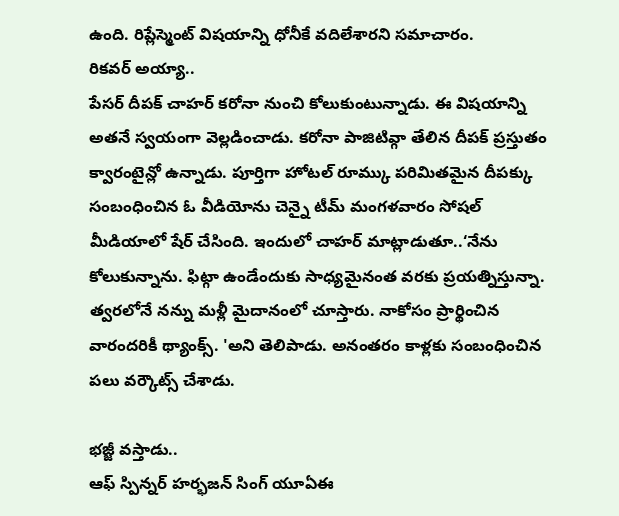ఉంది. రిప్లేస్మెంట్ విషయాన్ని ధోనీకే వదిలేశారని సమాచారం.
రికవర్ అయ్యా..
పేసర్ దీపక్ చాహర్ కరోనా నుంచి కోలుకుంటున్నాడు. ఈ విషయాన్ని అతనే స్వయంగా వెల్లడించాడు. కరోనా పాజిటివ్గా తేలిన దీపక్ ప్రస్తుతం క్వారంటైన్లో ఉన్నాడు. పూర్తిగా హోటల్ రూమ్కు పరిమితమైన దీపక్కు సంబంధించిన ఓ వీడియోను చెన్నై టీమ్ మంగళవారం సోషల్ మీడియాలో షేర్ చేసింది. ఇందులో చాహర్ మాట్లాడుతూ..‘నేను కోలుకున్నాను. ఫిట్గా ఉండేందుకు సాధ్యమైనంత వరకు ప్రయత్నిస్తున్నా. త్వరలోనే నన్ను మళ్లీ మైదానంలో చూస్తారు. నాకోసం ప్రార్థించిన వారందరికీ థ్యాంక్స్. 'అని తెలిపాడు. అనంతరం కాళ్లకు సంబంధించిన పలు వర్కౌట్స్ చేశాడు.

భజ్జీ వస్తాడు..
ఆఫ్ స్పిన్నర్ హర్భజన్ సింగ్ యూఏఈ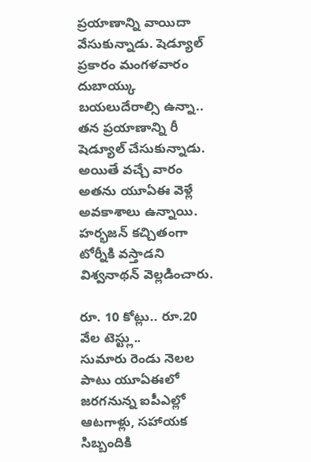ప్రయాణాన్ని వాయిదా వేసుకున్నాడు. షెడ్యూల్ ప్రకారం మంగళవారం దుబాయ్కు బయలుదేరాల్సి ఉన్నా.. తన ప్రయాణాన్ని రీ షెడ్యూల్ చేసుకున్నాడు. అయితే వచ్చే వారం అతను యూఏఈ వెళ్లే అవకాశాలు ఉన్నాయి. హర్భజన్ కచ్చితంగా టోర్నీకి వస్తాడని విశ్వనాథన్ వెల్లడించారు.

రూ. 10 కోట్లు.. రూ.20 వేల టెస్ట్లు..
సుమారు రెండు నెలల పాటు యూఏఈలో జరగనున్న ఐపీఎల్లో ఆటగాళ్లు, సహాయక సిబ్బందికి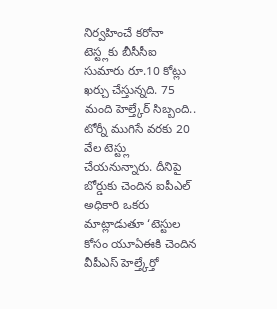నిర్వహించే కరోనా టెస్ట్లకు బీసీసీఐ సుమారు రూ.10 కోట్లు ఖర్చు చేస్తున్నది. 75 మంది హెల్త్కేర్ సిబ్బంది.. టోర్నీ ముగిసే వరకు 20 వేల టెస్ట్లు చేయనున్నారు. దీనిపై బోర్డుకు చెందిన ఐపీఎల్ అధికారి ఒకరు మాట్లాడుతూ ‘టెస్టుల కోసం యూఏఈకి చెందిన వీపీఎస్ హెల్త్కేర్తో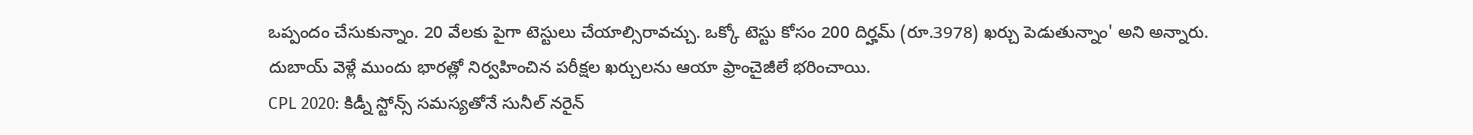ఒప్పందం చేసుకున్నాం. 20 వేలకు పైగా టెస్టులు చేయాల్సిరావచ్చు. ఒక్కో టెస్టు కోసం 200 దిర్హమ్ (రూ.3978) ఖర్చు పెడుతున్నాం' అని అన్నారు. దుబాయ్ వెళ్లే ముందు భారత్లో నిర్వహించిన పరీక్షల ఖర్చులను ఆయా ఫ్రాంచైజీలే భరించాయి.
CPL 2020: కిడ్నీ స్టోన్స్ సమస్యతోనే సునీల్ నరైన్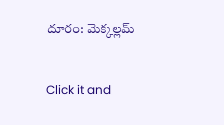దూరం: మెక్కల్లమ్


Click it and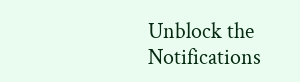Unblock the Notifications